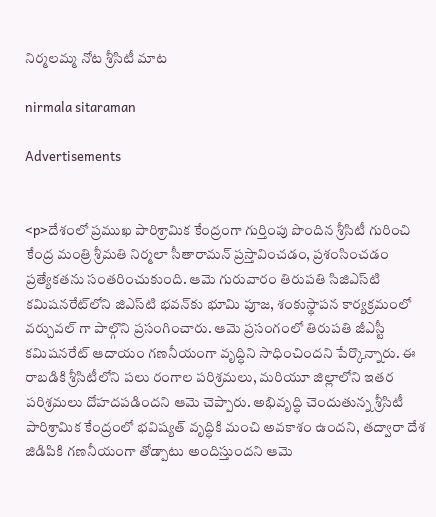నిర్మలమ్మ నోట శ్రీసిటీ మాట

nirmala sitaraman

Advertisements


<p>దేశంలో ప్రముఖ పారిశ్రామిక కేంద్రంగా గుర్తింపు పొందిన శ్రీసిటీ గురించి కేంద్ర మంత్రి శ్రీమతి నిర్మలా సీతారామన్ ప్రస్తావించడం, ప్రశంసించడం ప్రత్యేకతను సంతరించుకుంది. ఆమె గురువారం తిరుపతి సిజిఎస్‌టి కమిషనరేట్‌లోని జిఎస్‌టి భవన్‌కు భూమి పూజ, శంకుస్థాపన కార్యక్రమంలో వర్చువల్ గా పాల్గొని ప్రసంగించారు. ఆమె ప్రసంగంలో తిరుపతి జీఎస్టీ కమిషనరేట్ ఆదాయం గణనీయంగా వృద్ధిని సాధించిందని పేర్కొన్నారు. ఈ రాబడికి శ్రీసిటీలోని పలు రంగాల పరిశ్రమలు, మరియూ జిల్లాలోని ఇతర పరిశ్రమలు దోహదపడిందని ఆమె చెప్పారు. అభివృద్ధి చెందుతున్న శ్రీసిటీ పారిశ్రామిక కేంద్రంలో భవిష్యత్ వృద్ధికి మంచి అవకాశం ఉందని, తద్వారా దేశ జిడిపికి గణనీయంగా తోడ్పాటు అందిస్తుందని ఆమె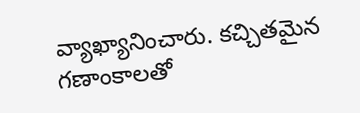వ్యాఖ్యానించారు. కచ్చితమైన గణాంకాలతో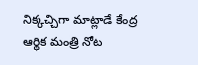నిక్కచ్చిగా మాట్లాడే కేంద్ర ఆర్థిక మంత్రి నోట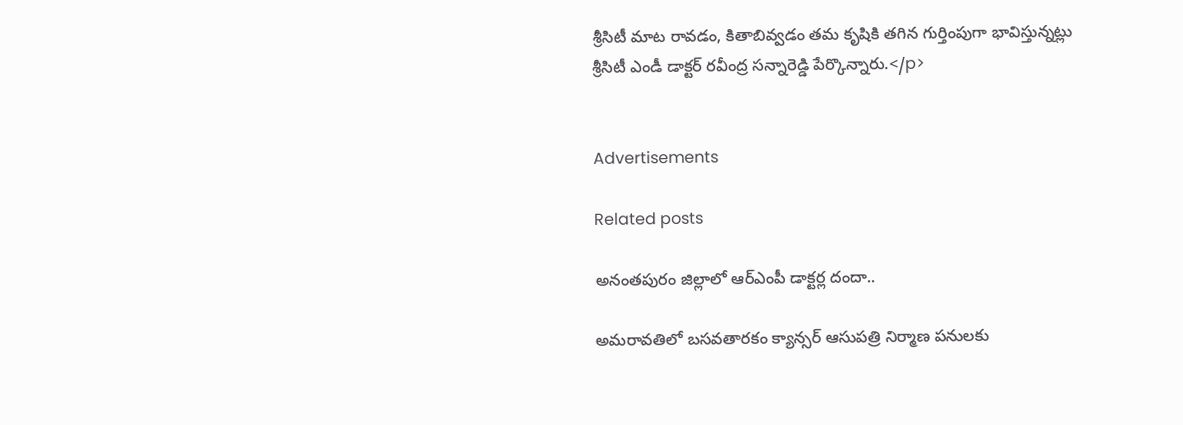శ్రీసిటీ మాట రావడం, కితాబివ్వడం తమ కృషికి తగిన గుర్తింపుగా భావిస్తున్నట్లు శ్రీసిటీ ఎండీ డాక్టర్ రవీంద్ర సన్నారెడ్డి పేర్కొన్నారు.</p>


Advertisements

Related posts

అనంతపురం జిల్లాలో ఆర్‌ఎంపీ డాక్టర్ల దందా..

అమరావతిలో బసవతారకం క్యాన్సర్ ఆసుపత్రి నిర్మాణ పనులకు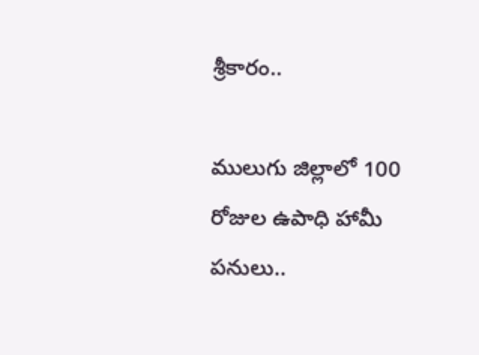శ్రీకారం..

ములుగు జిల్లాలో 100 రోజుల ఉపాధి హామీ పనులు..